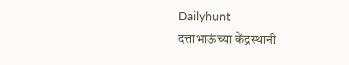Dailyhunt
दत्ताभाऊंच्या केंद्रस्थानी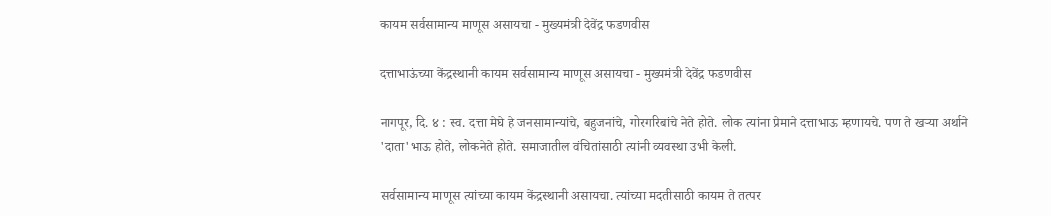कायम सर्वसामान्य माणूस असायचा - मुख्यमंत्री देवेंद्र फडणवीस

दत्ताभाऊंच्या केंद्रस्थानी कायम सर्वसामान्य माणूस असायचा - मुख्यमंत्री देवेंद्र फडणवीस

नागपूर, दि. ४ : स्व. दत्ता मेघे हे जनसामान्यांचे, बहुजनांचे, गोरगरिबांचे नेते होते. लोक त्यांना प्रेमाने दत्ताभाऊ म्हणायचे. पण ते खऱ्या अर्थाने 'दाता'भाऊ होते, लोकनेते होते. समाजातील वंचितांसाठी त्यांनी व्यवस्था उभी केली.

सर्वसामान्य माणूस त्यांच्या कायम केंद्रस्थानी असायचा. त्यांच्या मदतीसाठी कायम ते तत्पर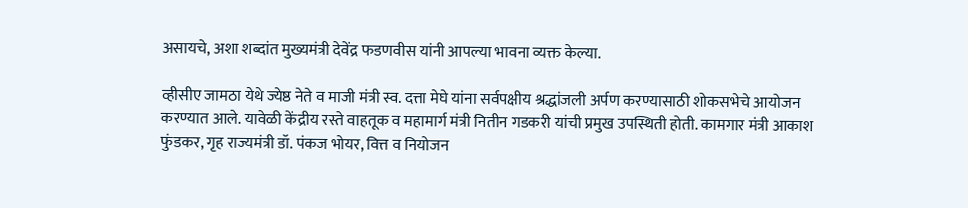असायचे, अशा शब्दांत मुख्यमंत्री देवेंद्र फडणवीस यांनी आपल्या भावना व्यक्त केल्या.

व्हीसीए जामठा येथे ज्येष्ठ नेते व माजी मंत्री स्व. दत्ता मेघे यांना सर्वपक्षीय श्रद्धांजली अर्पण करण्यासाठी शोकसभेचे आयोजन करण्यात आले. यावेळी केंद्रीय रस्ते वाहतूक व महामार्ग मंत्री नितीन गडकरी यांची प्रमुख उपस्थिती होती. कामगार मंत्री आकाश फुंडकर, गृह राज्यमंत्री डॉ. पंकज भोयर, वित्त व नियोजन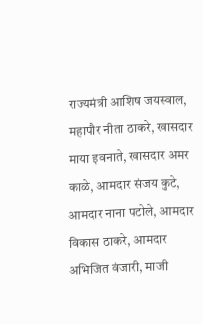राज्यमंत्री आशिष जयस्वाल, महापौर नीता ठाकरे, खासदार माया इवनाते, खासदार अमर काळे, आमदार संजय कुटे, आमदार नाना पटोले, आमदार विकास ठाकरे, आमदार अभिजित वंजारी, माजी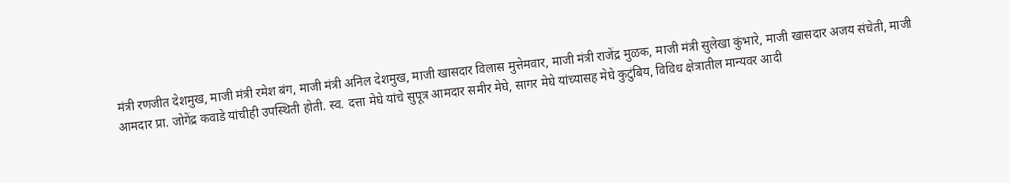मंत्री रणजीत देशमुख, माजी मंत्री रमेश बंग, माजी मंत्री अनिल देशमुख, माजी खासदार विलास मुत्तेमवार, माजी मंत्री राजेंद्र मुळक, माजी मंत्री सुलेखा कुंभारे, माजी खासदार अजय संचेती, माजी आमदार प्रा. जोगेंद्र कवाडे यांचीही उपस्थिती होती. स्व. दत्ता मेघे यांचे सुपूत्र आमदार समीर मेघे, सागर मेघे यांच्यासह मेघे कुटुंबिय, विविध क्षेत्रातील मान्यवर आदी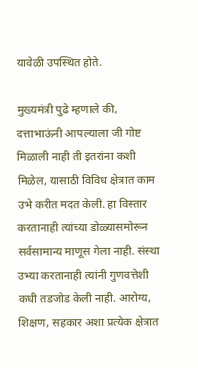यावेळी उपस्थित होते.

मुख्यमंत्री पुढे म्हणाले की, दत्ताभाऊंनी आपल्याला जी गोष्ट मिळाली नाही ती इतरांना कशी मिळेल, यासाठी विविध क्षेत्रात काम उभे करीत मदत केली. हा विस्तार करतानाही त्यांच्या डोळ्यासमोरून सर्वसामान्य माणूस गेला नाही. संस्था उभ्या करतानाही त्यांनी गुणवत्तेशी कधी तडजोड केली नाही. आरोग्य, शिक्षण, सहकार अशा प्रत्येक क्षेत्रात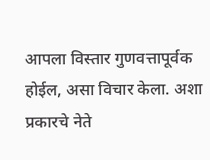आपला विस्तार गुणवत्तापूर्वक होईल, असा विचार केला. अशा प्रकारचे नेते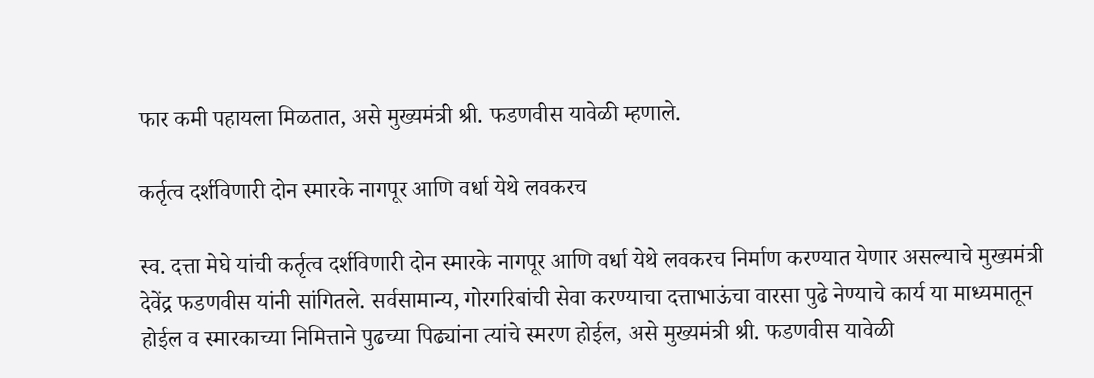फार कमी पहायला मिळतात, असे मुख्यमंत्री श्री. फडणवीस यावेळी म्हणाले.

कर्तृत्व दर्शविणारी दोन स्मारके नागपूर आणि वर्धा येथे लवकरच

स्व. दत्ता मेघे यांची कर्तृत्व दर्शविणारी दोन स्मारके नागपूर आणि वर्धा येथे लवकरच निर्माण करण्यात येणार असल्याचे मुख्यमंत्री देवेंद्र फडणवीस यांनी सांगितले. सर्वसामान्य, गोरगरिबांची सेवा करण्याचा दत्ताभाऊंचा वारसा पुढे नेण्याचे कार्य या माध्यमातून होईल व स्मारकाच्या निमित्ताने पुढच्या पिढ्यांना त्यांचे स्मरण होईल, असे मुख्यमंत्री श्री. फडणवीस यावेळी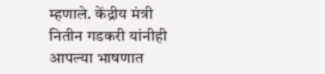म्हणाले. केंद्रीय मंत्री नितीन गडकरी यांनीही आपल्या भाषणात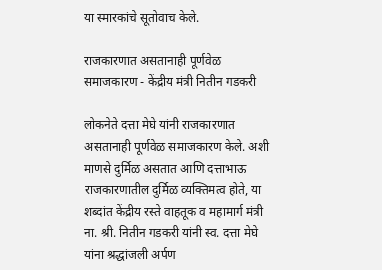या स्मारकांचे सूतोवाच केले.

राजकारणात असतानाही पूर्णवेळ समाजकारण - केंद्रीय मंत्री नितीन गडकरी

लोकनेते दत्ता मेघे यांनी राजकारणात असतानाही पूर्णवेळ समाजकारण केले. अशी माणसे दुर्मिळ असतात आणि दत्ताभाऊ राजकारणातील दुर्मिळ व्यक्तिमत्व होते, या शब्दांत केंद्रीय रस्ते वाहतूक व महामार्ग मंत्री ना. श्री. नितीन गडकरी यांनी स्व. दत्ता मेघे यांना श्रद्धांजली अर्पण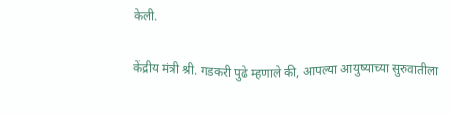केली.

केंद्रीय मंत्री श्री. गडकरी पुढे म्हणाले की, आपल्या आयुष्याच्या सुरुवातीला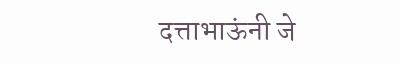दत्ताभाऊंनी जे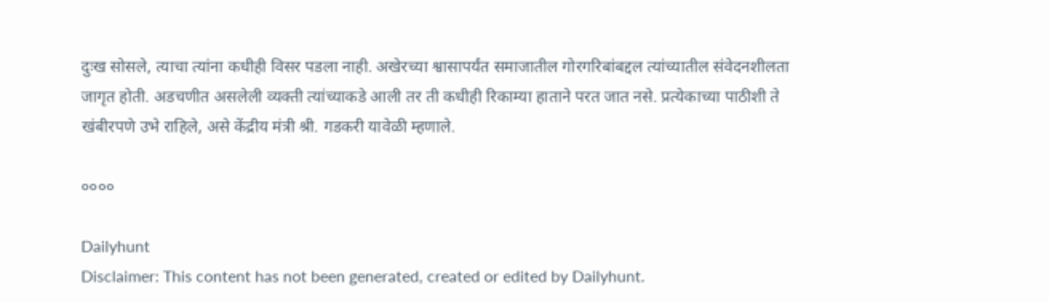दुःख सोसले, त्याचा त्यांना कधीही विसर पडला नाही. अखेरच्या श्वासापर्यंत समाजातील गोरगरिबांबद्दल त्यांच्यातील संवेदनशीलता जागृत होती. अडचणीत असलेली व्यक्ती त्यांच्याकडे आली तर ती कधीही रिकाम्या हाताने परत जात नसे. प्रत्येकाच्या पाठीशी ते खंबीरपणे उभे राहिले, असे केंद्रीय मंत्री श्री. गडकरी यावेळी म्हणाले.

००००

Dailyhunt
Disclaimer: This content has not been generated, created or edited by Dailyhunt.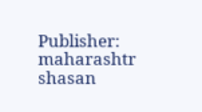Publisher: maharashtr shasan